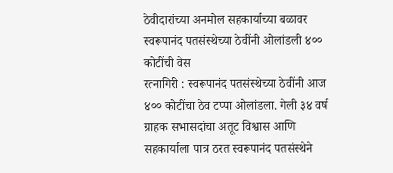ठेवीदारांच्या अनमोल सहकार्याच्या बळावर स्वरूपानंद पतसंस्थेच्या ठेवींनी ओलांडली ४०० कोटींची वेस
रत्नागिरी : स्वरूपानंद पतसंस्थेच्या ठेवींनी आज ४०० कोटींचा ठेव टप्पा ओलांडला. गेली ३४ वर्ष ग्राहक सभासदांचा अतूट विश्वास आणि सहकार्याला पात्र ठरत स्वरूपानंद पतसंस्थेने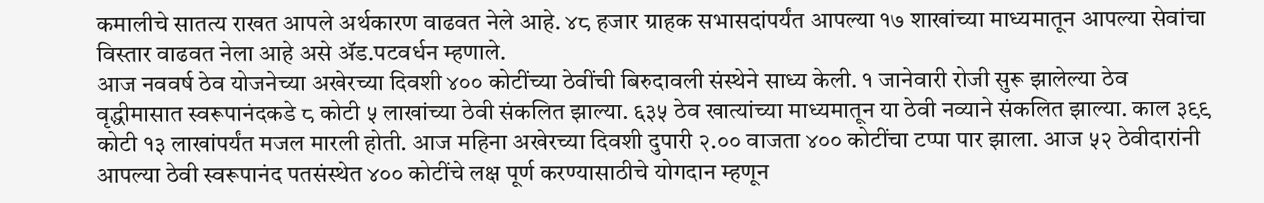कमालीचे सातत्य राखत आपले अर्थकारण वाढवत नेले आहे. ४८ हजार ग्राहक सभासदांपर्यंत आपल्या १७ शाखांच्या माध्यमातून आपल्या सेवांचा विस्तार वाढवत नेला आहे असे ॲड.पटवर्धन म्हणाले.
आज नववर्ष ठेव योजनेच्या अखेरच्या दिवशी ४०० कोटींच्या ठेवींची बिरुदावली संस्थेने साध्य केली. १ जानेवारी रोजी सुरू झालेल्या ठेव वृद्धीमासात स्वरूपानंदकडे ८ कोटी ५ लाखांच्या ठेवी संकलित झाल्या. ६३५ ठेव खात्यांच्या माध्यमातून या ठेवी नव्याने संकलित झाल्या. काल ३९९ कोटी १३ लाखांपर्यंत मजल मारली होती. आज महिना अखेरच्या दिवशी दुपारी २.०० वाजता ४०० कोटींचा टप्पा पार झाला. आज ५२ ठेवीदारांनी आपल्या ठेवी स्वरूपानंद पतसंस्थेत ४०० कोटींचे लक्ष पूर्ण करण्यासाठीचे योगदान म्हणून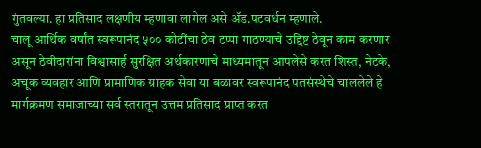गुंतवल्या. हा प्रतिसाद लक्षणीय म्हणावा लागेल असे ॲड.पटवर्धन म्हणाले.
चालू आर्थिक वर्षांत स्वरूपानंद ५०० कोटींचा ठेव टप्पा गाठण्याचे उद्दिष्ट ठेवून काम करणार असून ठेवीदारांना विश्वासार्ह सुरक्षित अर्थकारणाचे माध्यमातून आपलेसे करत शिस्त, नेटके, अचूक व्यवहार आणि प्रामाणिक ग्राहक सेवा या बळावर स्वरूपानंद पतसंस्थेचे चाललेले हे मार्गक्रमण समाजाच्या सर्व स्तरातून उत्तम प्रतिसाद प्राप्त करत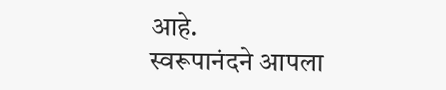आहे.
स्वरूपानंदने आपला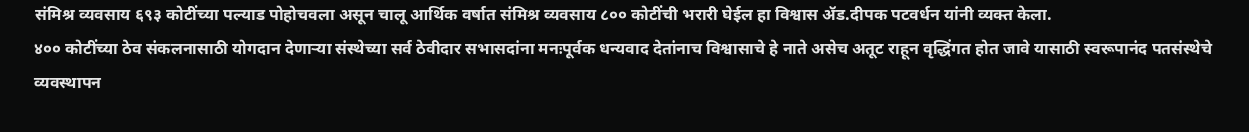संमिश्र व्यवसाय ६९३ कोटींच्या पल्याड पोहोचवला असून चालू आर्थिक वर्षात संमिश्र व्यवसाय ८०० कोटींची भरारी घेईल हा विश्वास ॲड.दीपक पटवर्धन यांनी व्यक्त केला.
४०० कोटींच्या ठेव संकलनासाठी योगदान देणाऱ्या संस्थेच्या सर्व ठेवीदार सभासदांना मनःपूर्वक धन्यवाद देतांनाच विश्वासाचे हे नाते असेच अतूट राहून वृद्धिंगत होत जावे यासाठी स्वरूपानंद पतसंस्थेचे व्यवस्थापन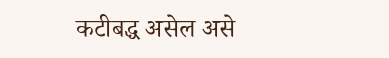कटीबद्ध असेल असे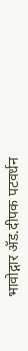भावोद्गार ॲड.दीपक पटवर्धन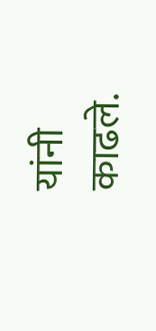यांनी काढले.